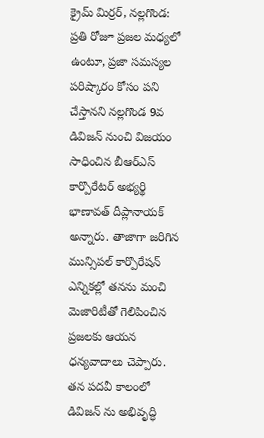క్రైమ్ మిర్రర్, నల్లగొండ: ప్రతి రోజూ ప్రజల మధ్యలో ఉంటూ, ప్రజా సమస్యల పరిష్కారం కోసం పని చేస్తానని నల్లగొండ 9వ డివిజన్ నుంచి విజయం సాధించిన బీఆర్ఎస్ కార్పొరేటర్ అభ్యర్థి భాణావత్ దీప్లానాయక్ అన్నారు. తాజాగా జరిగిన మున్సిపల్ కార్పొరేషన్ ఎన్నికల్లో తనను మంచి మెజారిటీతో గెలిపించిన ప్రజలకు ఆయన ధన్యవాదాలు చెప్పారు. తన పదవీ కాలంలో డివిజన్ ను అభివృద్ధి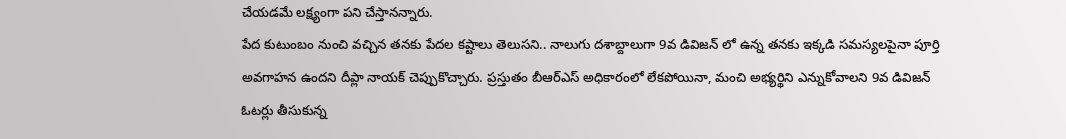చేయడమే లక్ష్యంగా పని చేస్తానన్నారు.
పేద కుటుంబం నుంచి వచ్చిన తనకు పేదల కష్టాలు తెలుసని.. నాలుగు దశాబ్దాలుగా 9వ డివిజన్ లో ఉన్న తనకు ఇక్కడి సమస్యలపైనా పూర్తి అవగాహన ఉందని దీప్లా నాయక్ చెప్పుకొచ్చారు. ప్రస్తుతం బీఆర్ఎస్ అధికారంలో లేకపోయినా, మంచి అభ్యర్థిని ఎన్నుకోవాలని 9వ డివిజన్ ఓటర్లు తీసుకున్న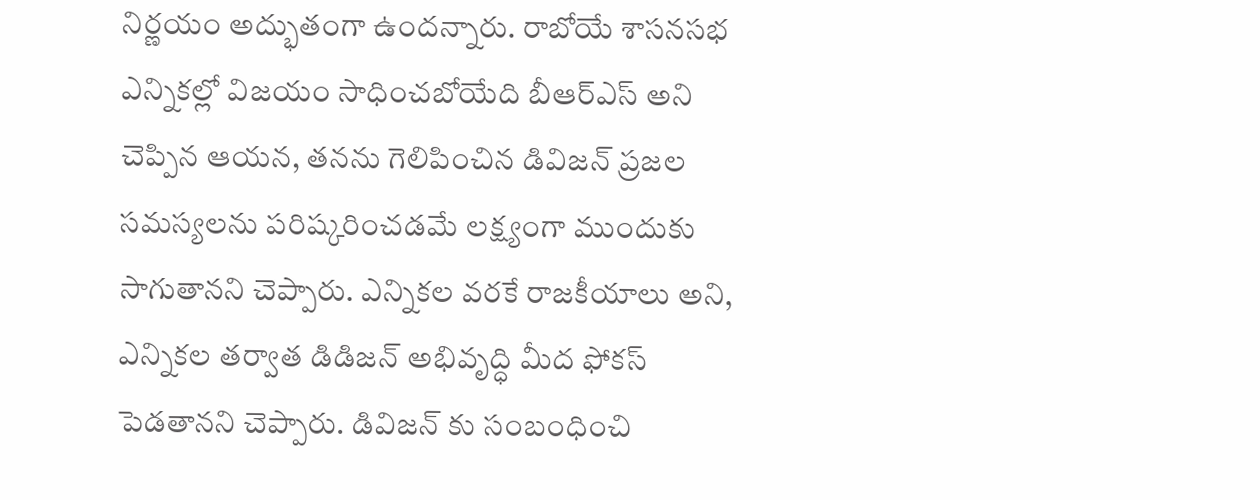నిర్ణయం అద్భుతంగా ఉందన్నారు. రాబోయే శాసనసభ ఎన్నికల్లో విజయం సాధించబోయేది బీఆర్ఎస్ అని చెప్పిన ఆయన, తనను గెలిపించిన డివిజన్ ప్రజల సమస్యలను పరిష్కరించడమే లక్ష్యంగా ముందుకు సాగుతానని చెప్పారు. ఎన్నికల వరకే రాజకీయాలు అని, ఎన్నికల తర్వాత డిడిజన్ అభివృద్ధి మీద ఫోకస్ పెడతానని చెప్పారు. డివిజన్ కు సంబంధించి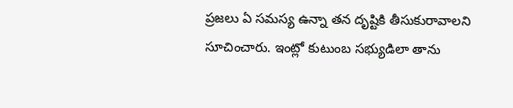ప్రజలు ఏ సమస్య ఉన్నా తన దృష్టికి తీసుకురావాలని సూచించారు. ఇంట్లో కుటుంబ సభ్యుడిలా తాను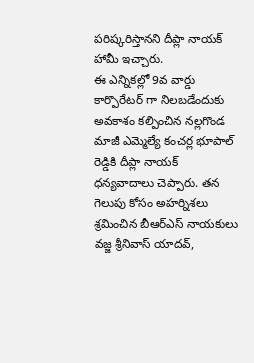పరిష్కరిస్తానని దీప్లా నాయక్ హామీ ఇచ్చారు.
ఈ ఎన్నికల్లో 9వ వార్డు కార్పొరేటర్ గా నిలబడేందుకు అవకాశం కల్పించిన నల్లగొండ మాజీ ఎమ్మెల్యే కంచర్ల భూపాల్ రెడ్డికి దీప్లా నాయక్ ధన్యవాదాలు చెప్పారు. తన గెలుపు కోసం అహర్నిశలు శ్రమించిన బీఆర్ఎస్ నాయకులు వజ్జ శ్రీనివాస్ యాదవ్,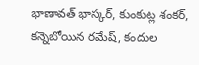భాణావత్ భాస్కర్, కుంకుట్ల శంకర్, కన్నెబోయిన రమేష్, కందుల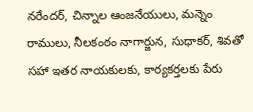నరేందర్, చిన్నాల ఆంజనేయులు, మన్నెం రాములు, నీలకంఠం నాగార్జున, సుధాకర్, శివతో సహా ఇతర నాయకులకు, కార్యకర్తలకు పేరు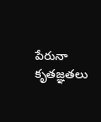పేరునా కృతజ్ఞతలు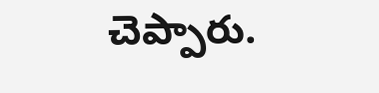చెప్పారు.